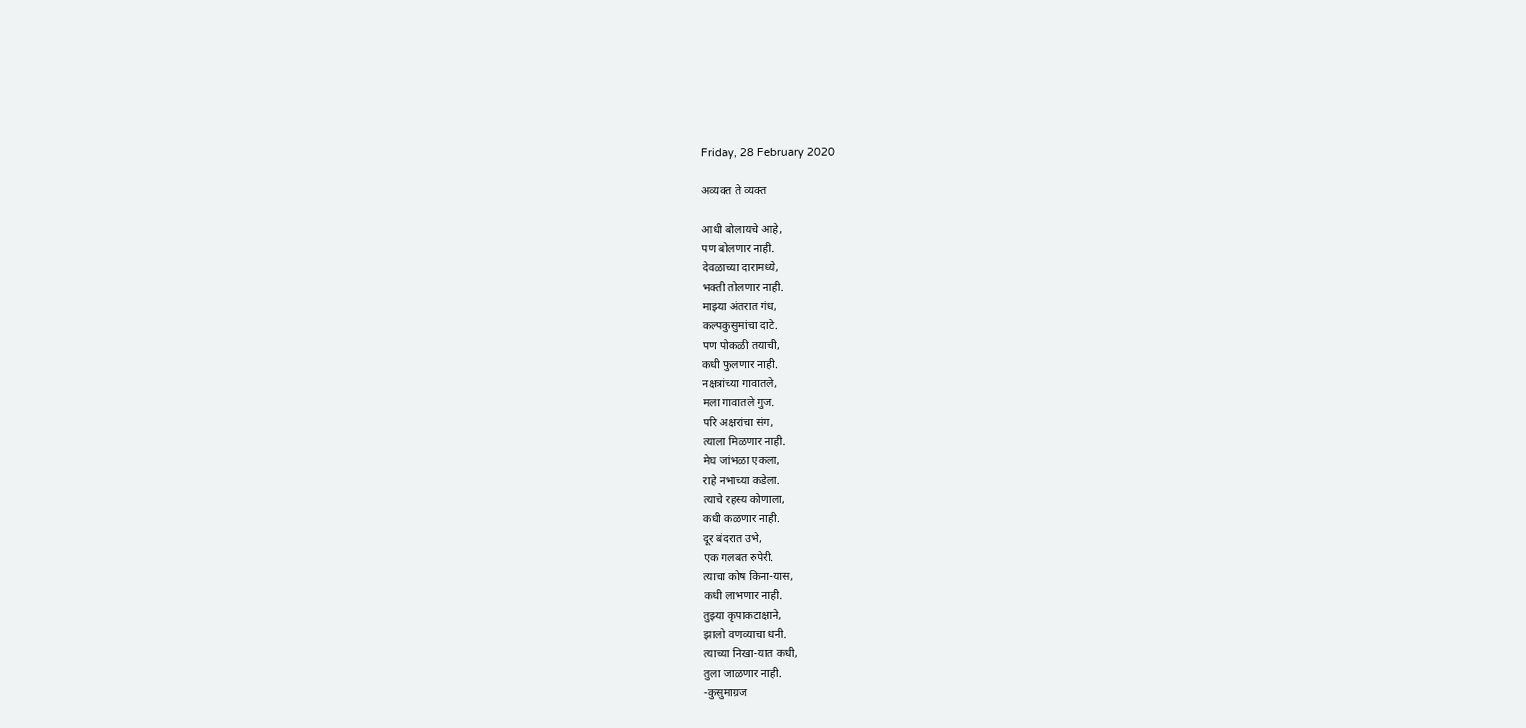Friday, 28 February 2020

अव्यक्त ते व्यक्त

आधी बोलायचे आहे,
पण बोलणार नाही.
देवळाच्या दारामध्ये,
भक्ती तोलणार नाही.
माझ्या अंतरात गंध,
कल्पकुसुमांचा दाटे.
पण पोकळी तयाची,
कधी फुलणार नाही.
नक्षत्रांच्या गावातले,
मला गावातले गुज.
परि अक्षरांचा संग,
त्याला मिळणार नाही.
मेघ जांभळा एकला,
राहे नभाच्या कडेला.
त्याचे रहस्य कोणाला,
कधी कळणार नाही.
दूर बंदरात उभे,
एक गलबत रुपेरी.
त्याचा कोष किना-यास,
कधी लाभणार नाही.
तुझ्या कृपाकटाक्षाने,
झालो वणव्याचा धनी.
त्याच्या निखा-यात कधी,
तुला जाळणार नाही.
-कुसुमाग्रज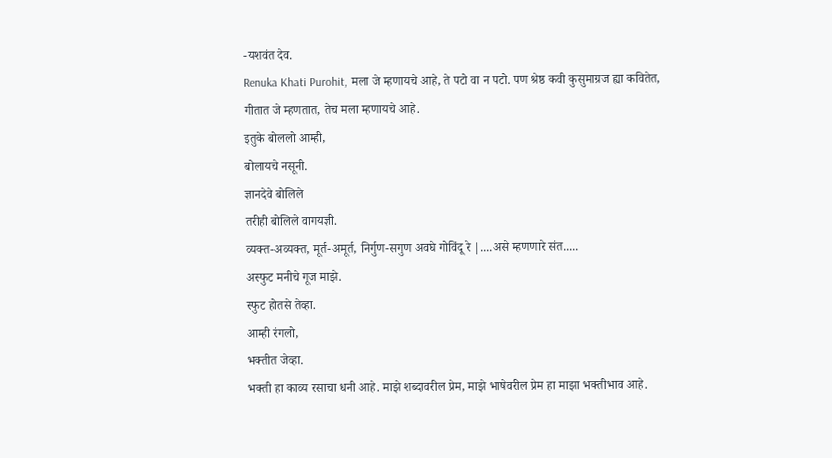-यशवंत देव.
Renuka Khati Purohit, मला जे म्हणायचे आहे, ते पटो वा न पटो. पण श्रेष्ठ कवी कुसुमाग्रज ह्या कवितेत, गीतात जे म्हणतात, तेच मला म्हणायचे आहे.
इतुके बोललो आम्ही,
बोलायचे नसूनी.
ज्ञानदेवे बोलिले
तरीही बोलिले वागयज्ञी.
व्यक्त-अव्यक्त, मूर्त-अमूर्त, निर्गुण-सगुण अवघे गोविंदू रे |....असे म्हणणारे संत.....
अस्फुट मनीचे गूज माझे.
स्फुट होतसे तेव्हा.
आम्ही रंगलो,
भक्तीत जेव्हा.
भक्ती हा काव्य रसाचा धनी आहे. माझे शब्दावरील प्रेम, माझे भाषेवरील प्रेम हा माझा भक्तीभाव आहे.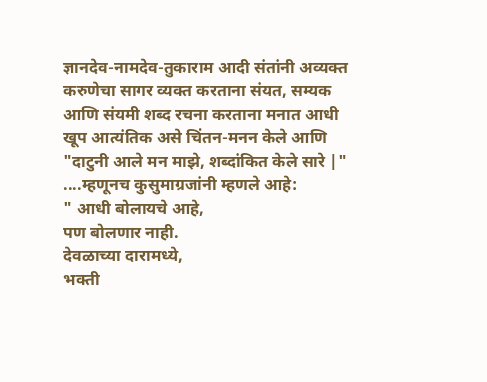ज्ञानदेव-नामदेव-तुकाराम आदी संतांनी अव्यक्त करुणेचा सागर व्यक्त करताना संयत, सम्यक आणि संयमी शब्द रचना करताना मनात आधी खूप आत्यंतिक असे चिंतन-मनन केले आणि "दाटुनी आले मन माझे, शब्दांकित केले सारे |" ....म्हणूनच कुसुमाग्रजांनी म्हणले आहे:
" आधी बोलायचे आहे,
पण बोलणार नाही.
देवळाच्या दारामध्ये,
भक्ती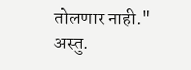तोलणार नाही."
अस्तु.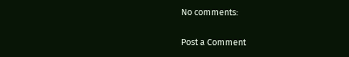No comments:

Post a Comment